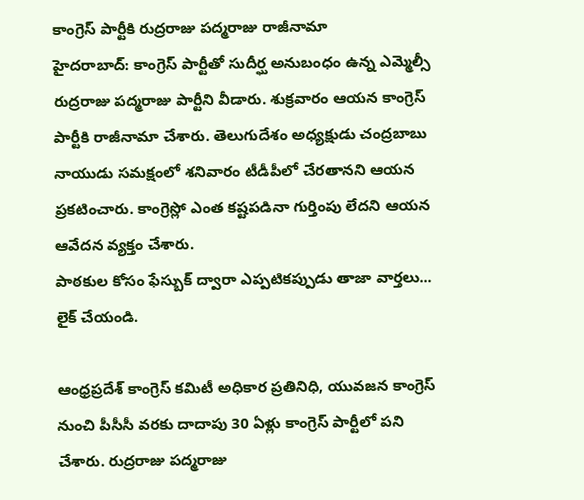కాంగ్రెస్ పార్టీకి రుద్రరాజు పద్మరాజు రాజీనామా
హైదరాబాద్: కాంగ్రెస్ పార్టీతో సుదీర్ఘ అనుబంధం ఉన్న ఎమ్మెల్సీ రుద్రరాజు పద్మరాజు పార్టీని వీడారు. శుక్రవారం ఆయన కాంగ్రెస్ పార్టీకి రాజీనామా చేశారు. తెలుగుదేశం అధ్యక్షుడు చంద్రబాబు నాయుడు సమక్షంలో శనివారం టీడీపీలో చేరతానని ఆయన ప్రకటించారు. కాంగ్రెస్లో ఎంత కష్టపడినా గుర్తింపు లేదని ఆయన ఆవేదన వ్యక్తం చేశారు.
పాఠకుల కోసం ఫేస్బుక్ ద్వారా ఎప్పటికప్పుడు తాజా వార్తలు... లైక్ చేయండి.

ఆంధ్రప్రదేశ్ కాంగ్రెస్ కమిటీ అధికార ప్రతినిధి, యువజన కాంగ్రెస్ నుంచి పీసీసీ వరకు దాదాపు 30 ఏళ్లు కాంగ్రెస్ పార్టీలో పని చేశారు. రుద్రరాజు పద్మరాజు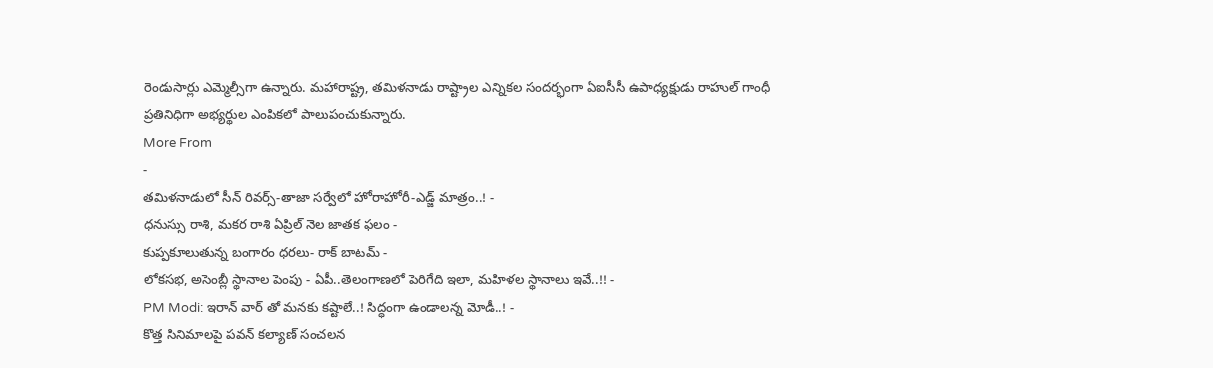రెండుసార్లు ఎమ్మెల్సీగా ఉన్నారు. మహారాష్ట్ర, తమిళనాడు రాష్ట్రాల ఎన్నికల సందర్భంగా ఏఐసీసీ ఉపాధ్యక్షుడు రాహుల్ గాంధీ ప్రతినిధిగా అభ్యర్థుల ఎంపికలో పాలుపంచుకున్నారు.
More From
-
తమిళనాడులో సీన్ రివర్స్-తాజా సర్వేలో హోరాహోరీ-ఎడ్జ్ మాత్రం..! -
ధనుస్సు రాశి, మకర రాశి ఏప్రిల్ నెల జాతక ఫలం -
కుప్పకూలుతున్న బంగారం ధరలు- రాక్ బాటమ్ -
లోకసభ, అసెంబ్లీ స్థానాల పెంపు - ఏపీ..తెలంగాణలో పెరిగేది ఇలా, మహిళల స్థానాలు ఇవే..!! -
PM Modi: ఇరాన్ వార్ తో మనకు కష్టాలే..! సిద్ధంగా ఉండాలన్న మోడీ..! -
కొత్త సినిమాలపై పవన్ కల్యాణ్ సంచలన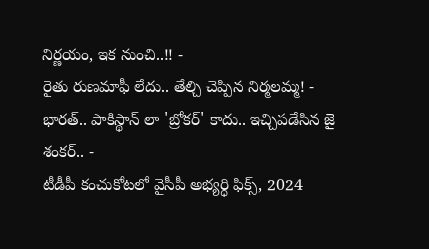నిర్ణయం, ఇక నుంచి..!! -
రైతు రుణమాఫీ లేదు.. తేల్చి చెప్పిన నిర్మలమ్మ! -
భారత్.. పాకిస్థాన్ లా 'బ్రోకర్' కాదు.. ఇచ్చిపడేసిన జై శంకర్.. -
టీడీపీ కంచుకోటలో వైసీపీ అభ్యర్ధి ఫిక్స్, 2024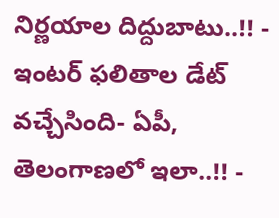నిర్ణయాల దిద్దుబాటు..!! -
ఇంటర్ ఫలితాల డేట్ వచ్చేసింది- ఏపీ, తెలంగాణలో ఇలా..!! -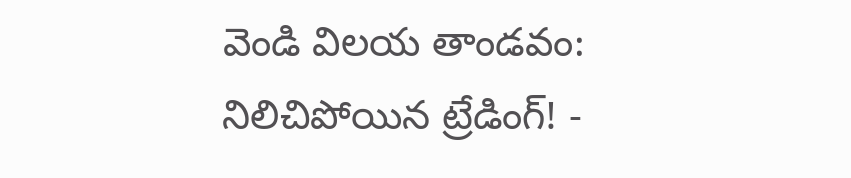వెండి విలయ తాండవం: నిలిచిపోయిన ట్రేడింగ్! -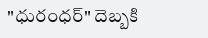"ధురంధర్" దెబ్బకి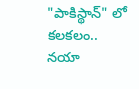"పాకిస్థాన్" లో కలకలం.. నయా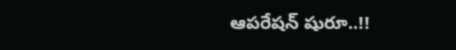ఆపరేషన్ షురూ..!!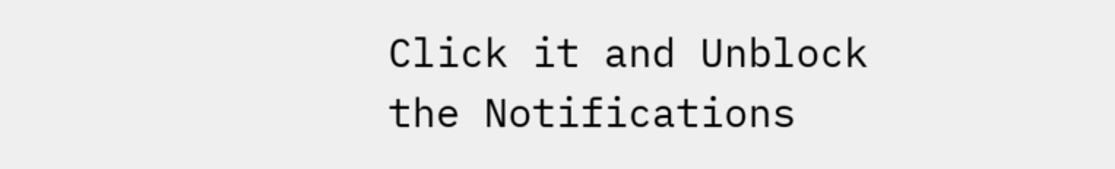Click it and Unblock the Notifications